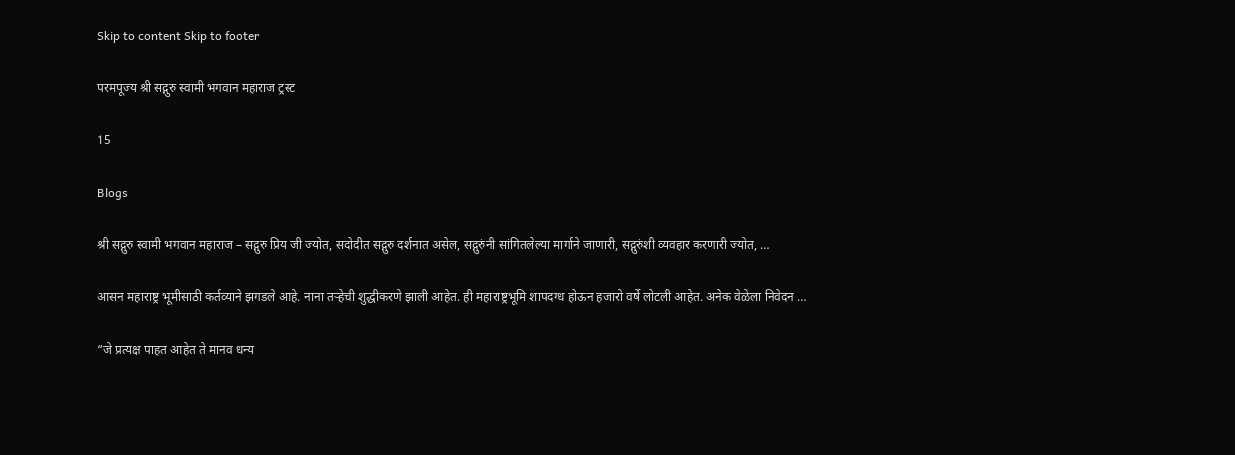Skip to content Skip to footer

परमपूज्य श्री सद्गुरु स्वामी भगवान महाराज ट्रस्ट

15

Blogs

श्री सद्गुरु स्वामी भगवान महाराज – सद्गुरु प्रिय जी ज्योत, सदोदीत सद्गुरु दर्शनात असेल, सद्गुरुंनी सांगितलेल्या मार्गाने जाणारी, सद्गुरुंशी व्यवहार करणारी ज्योत, …

आसन महाराष्ट्र भूमीसाठी कर्तव्याने झगडले आहे. नाना तऱ्हेची शुद्धीकरणे झाली आहेत. ही महाराष्ट्रभूमि शापदग्ध होऊन हजारो वर्षे लोटली आहेत. अनेक वेळेला निवेदन …

“जे प्रत्यक्ष पाहत आहेत ते मानव धन्य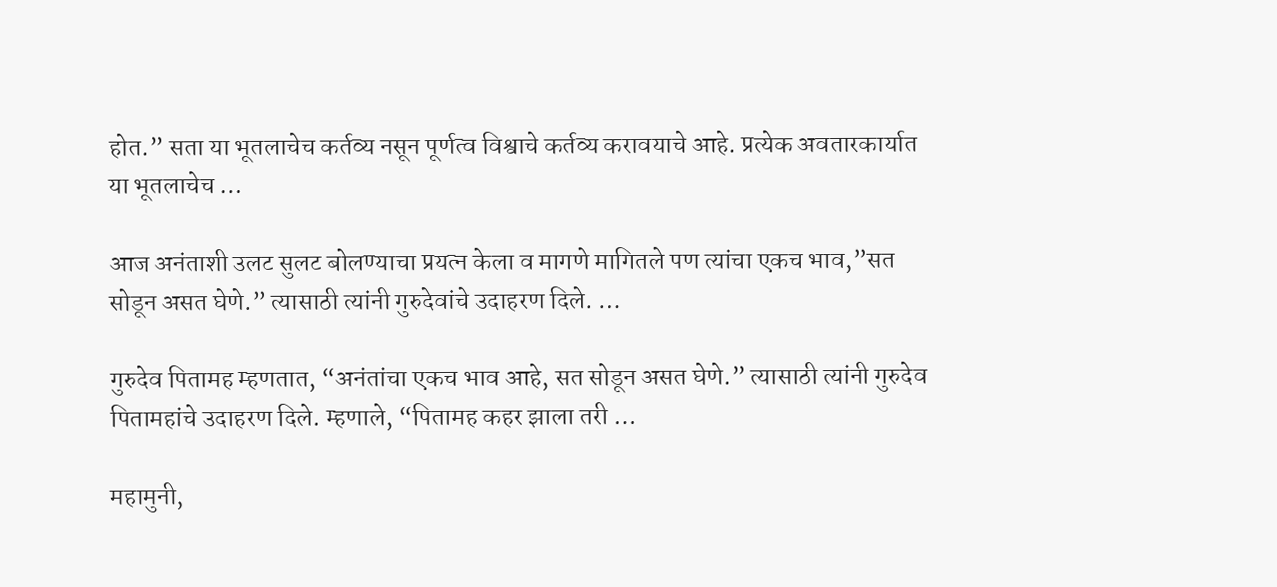होत.” सता या भूतलाचेच कर्तव्य नसून पूर्णत्व विश्वाचे कर्तव्य करावयाचे आहे. प्रत्येक अवतारकार्यात या भूतलाचेच …

आज अनंताशी उलट सुलट बोलण्याचा प्रयत्न केला व मागणे मागितले पण त्यांचा एकच भाव,”सत सोडून असत घेणे.” त्यासाठी त्यांनी गुरुदेवांचे उदाहरण दिले. …

गुरुदेव पितामह म्हणतात, “अनंतांचा एकच भाव आहे, सत सोडून असत घेणे.” त्यासाठी त्यांनी गुरुदेव पितामहांचे उदाहरण दिले. म्हणाले, “पितामह कहर झाला तरी …

महामुनी,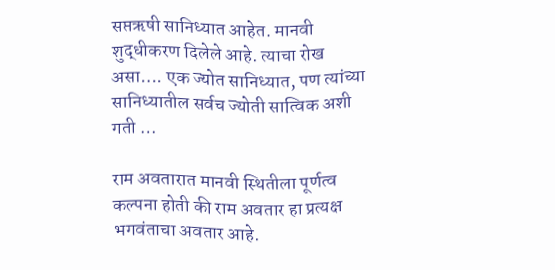सप्तऋषी सानिध्यात आहेत. मानवी शुद्धीकरण दिलेले आहे. त्याचा रोख असा…. एक ज्योत सानिध्यात, पण त्यांच्या सानिध्यातील सर्वच ज्योती सात्विक अशी गती …

राम अवतारात मानवी स्थितीला पूर्णत्व कल्पना होती की राम अवतार हा प्रत्यक्ष भगवंताचा अवतार आहे.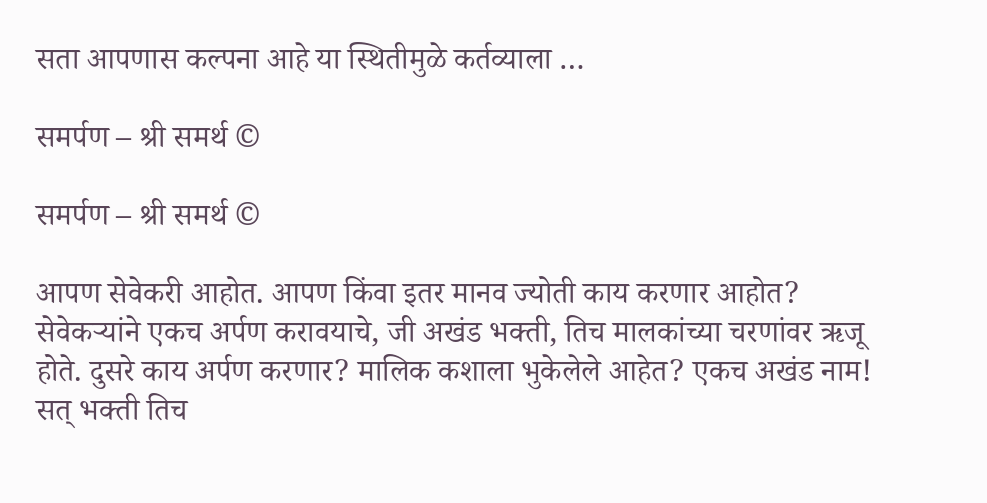सता आपणास कल्पना आहे या स्थितीमुळे कर्तव्याला …

समर्पण – श्री समर्थ ©

समर्पण – श्री समर्थ ©

आपण सेवेकरी आहोत. आपण किंवा इतर मानव ज्योती काय करणार आहोत? सेवेकऱ्यांने एकच अर्पण करावयाचे, जी अखंड भक्ती, तिच मालकांच्या चरणांवर ऋजू होते. दुसरे काय अर्पण करणार? मालिक कशाला भुकेलेले आहेत? एकच अखंड नाम! सत् भक्ती तिच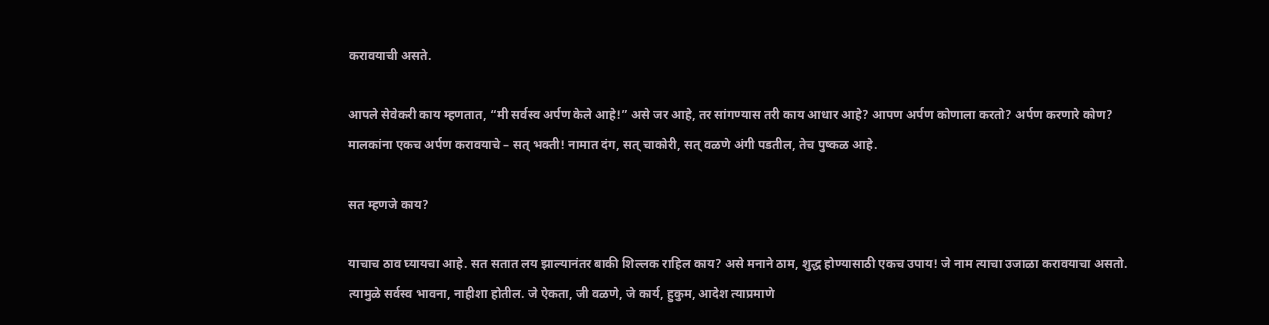करावयाची असते.

आपले सेवेकरी काय म्हणतात, “मी सर्वस्व अर्पण केले आहे!” असे जर आहे, तर सांगण्यास तरी काय आधार आहे? आपण अर्पण कोणाला करतो? अर्पण करणारे कोण? मालकांना एकच अर्पण करावयाचे – सत् भक्ती! नामात दंग, सत् चाकोरी, सत् वळणे अंगी पडतील, तेच पुष्कळ आहे.

सत म्हणजे काय?

याचाच ठाव घ्यायचा आहे. सत सतात लय झाल्यानंतर बाकी शिल्लक राहिल काय? असे मनाने ठाम, शुद्ध होण्यासाठी एकच उपाय! जे नाम त्याचा उजाळा करावयाचा असतो. त्यामुळे सर्वस्व भावना, नाहीशा होतील. जे ऐकता, जी वळणे, जे कार्य, हुकुम, आदेश त्याप्रमाणे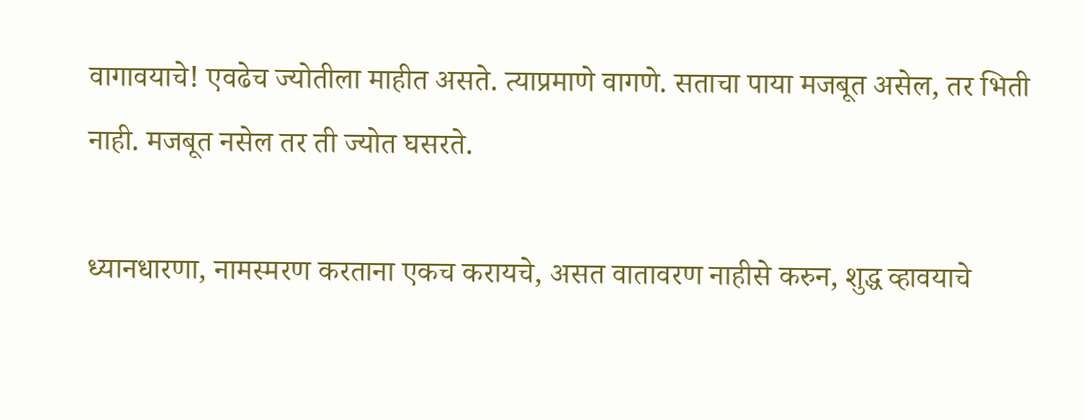वागावयाचे! एवढेच ज्योतीला माहीत असते. त्याप्रमाणे वागणे. सताचा पाया मजबूत असेल, तर भिती नाही. मजबूत नसेल तर ती ज्योत घसरते.

ध्यानधारणा, नामस्मरण करताना एकच करायचे, असत वातावरण नाहीसे करुन, शुद्ध व्हावयाचे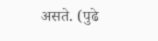असते. (पुढे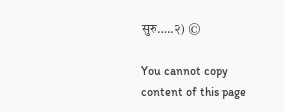सुरु…..२) ©

You cannot copy content of this page